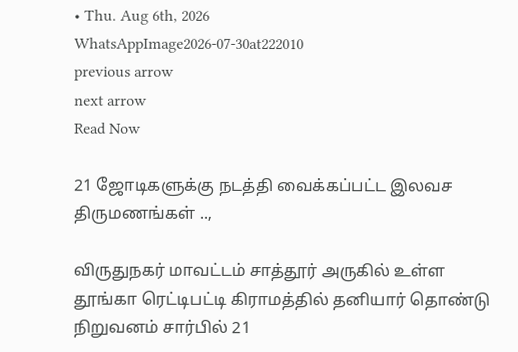• Thu. Aug 6th, 2026
WhatsAppImage2026-07-30at222010
previous arrow
next arrow
Read Now

21 ஜோடிகளுக்கு நடத்தி வைக்கப்பட்ட இலவச திருமணங்கள் ..,

விருதுநகர் மாவட்டம் சாத்தூர் அருகில் உள்ள தூங்கா ரெட்டிபட்டி கிராமத்தில் தனியார் தொண்டு நிறுவனம் சார்பில் 21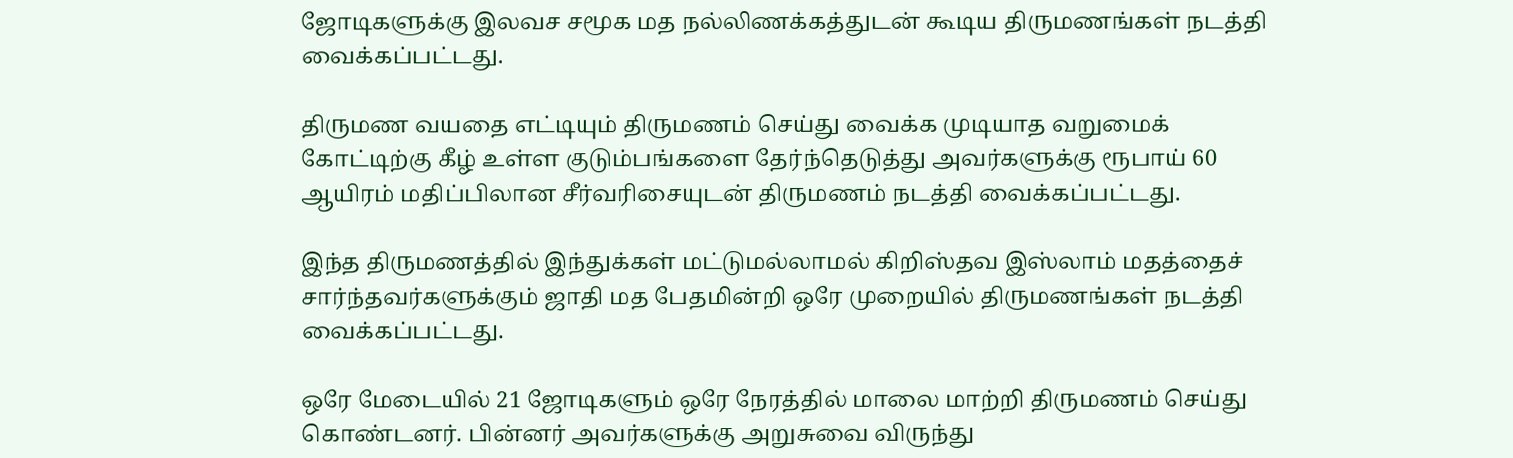ஜோடிகளுக்கு இலவச சமூக மத நல்லிணக்கத்துடன் கூடிய திருமணங்கள் நடத்தி வைக்கப்பட்டது.

திருமண வயதை எட்டியும் திருமணம் செய்து வைக்க முடியாத வறுமைக் கோட்டிற்கு கீழ் உள்ள குடும்பங்களை தேர்ந்தெடுத்து அவர்களுக்கு ரூபாய் 60 ஆயிரம் மதிப்பிலான சீர்வரிசையுடன் திருமணம் நடத்தி வைக்கப்பட்டது.

இந்த திருமணத்தில் இந்துக்கள் மட்டுமல்லாமல் கிறிஸ்தவ இஸ்லாம் மதத்தைச் சார்ந்தவர்களுக்கும் ஜாதி மத பேதமின்றி ஒரே முறையில் திருமணங்கள் நடத்தி வைக்கப்பட்டது.

ஒரே மேடையில் 21 ஜோடிகளும் ஒரே நேரத்தில் மாலை மாற்றி திருமணம் செய்து கொண்டனர். பின்னர் அவர்களுக்கு அறுசுவை விருந்து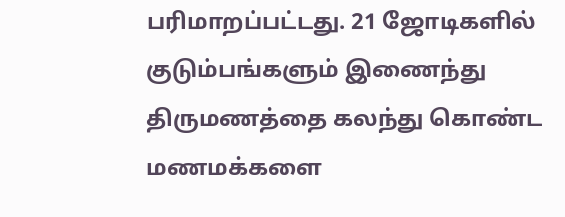பரிமாறப்பட்டது. 21 ஜோடிகளில் குடும்பங்களும் இணைந்து திருமணத்தை கலந்து கொண்ட மணமக்களை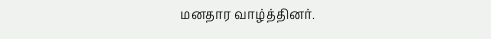மனதார வாழ்த்தினர்.